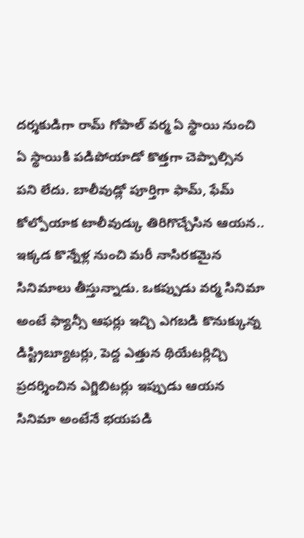దర్శకుడిగా రామ్ గోపాల్ వర్మ ఏ స్థాయి నుంచి ఏ స్థాయికి పడిపోయాడో కొత్తగా చెప్పాల్సిన పని లేదు. బాలీవుడ్లో పూర్తిగా ఫామ్, ఫేమ్ కోల్పోయాక టాలీవుడ్కు తిరిగొచ్చేసిన ఆయన.. ఇక్కడ కొన్నేళ్ల నుంచి మరీ నాసిరకమైన సినిమాలు తీస్తున్నాడు. ఒకప్పుడు వర్మ సినిమా అంటే ఫ్యాన్సీ ఆఫర్లు ఇచ్చి ఎగబడి కొనుక్కున్న డిస్ట్రిబ్యూటర్లు, పెద్ద ఎత్తున థియేటర్లిచ్చి ప్రదర్శించిన ఎగ్జిబిటర్లు ఇప్పుడు ఆయన సినిమా అంటేనే భయపడి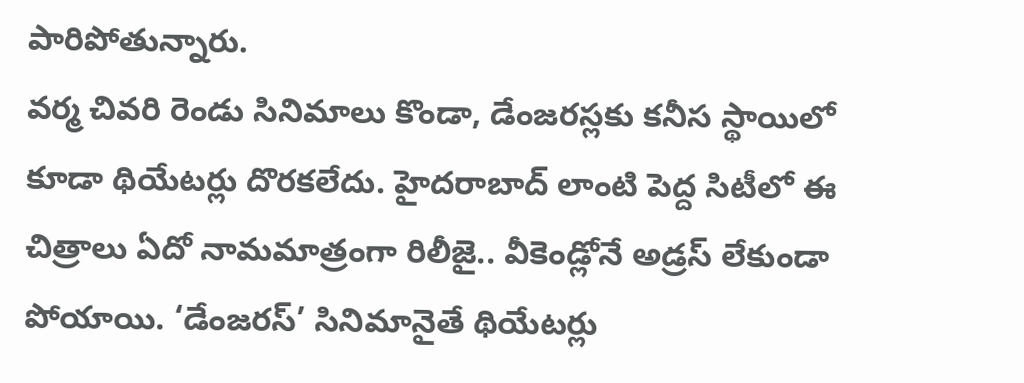పారిపోతున్నారు.
వర్మ చివరి రెండు సినిమాలు కొండా, డేంజరస్లకు కనీస స్థాయిలో కూడా థియేటర్లు దొరకలేదు. హైదరాబాద్ లాంటి పెద్ద సిటీలో ఈ చిత్రాలు ఏదో నామమాత్రంగా రిలీజై.. వీకెండ్లోనే అడ్రస్ లేకుండా పోయాయి. ‘డేంజరస్’ సినిమానైతే థియేటర్లు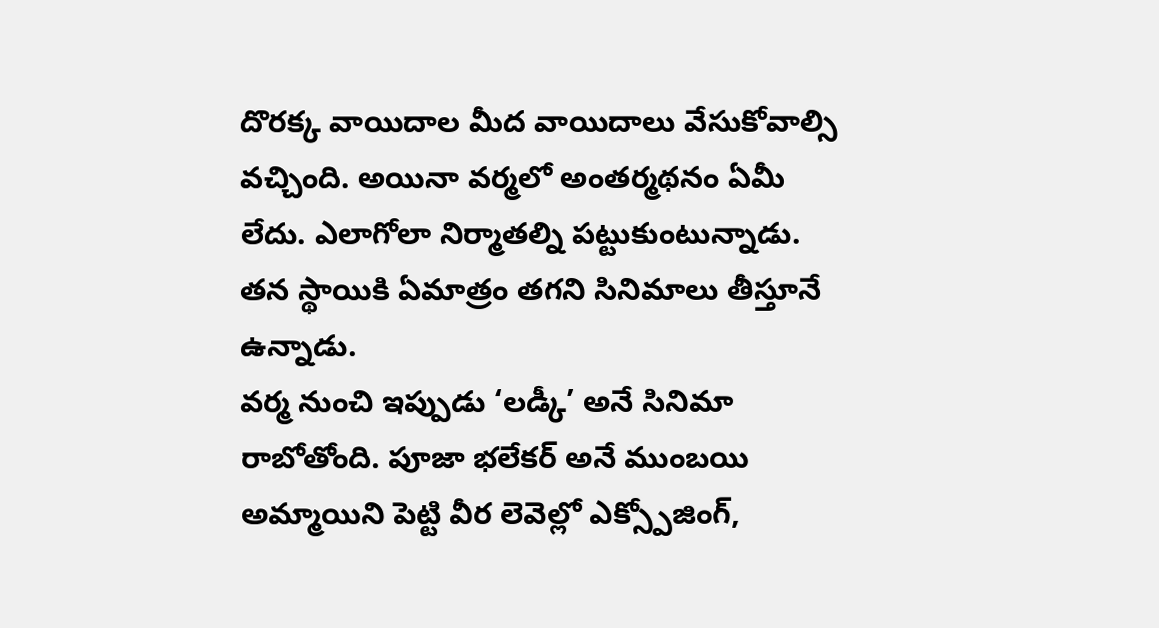దొరక్క వాయిదాల మీద వాయిదాలు వేసుకోవాల్సి వచ్చింది. అయినా వర్మలో అంతర్మథనం ఏమీ లేదు. ఎలాగోలా నిర్మాతల్ని పట్టుకుంటున్నాడు. తన స్థాయికి ఏమాత్రం తగని సినిమాలు తీస్తూనే ఉన్నాడు.
వర్మ నుంచి ఇప్పుడు ‘లడ్కీ’ అనే సినిమా రాబోతోంది. పూజా భలేకర్ అనే ముంబయి అమ్మాయిని పెట్టి వీర లెవెల్లో ఎక్స్పోజింగ్,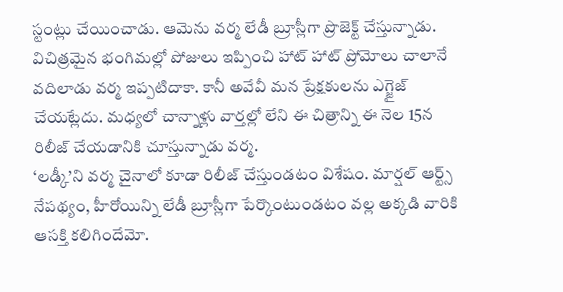స్టంట్లు చేయించాడు. ఆమెను వర్మ లేడీ బ్రూస్లీగా ప్రొజెక్ట్ చేస్తున్నాడు. విచిత్రమైన భంగిమల్లో పోజులు ఇప్పించి హాట్ హాట్ ప్రోమోలు చాలానే వదిలాడు వర్మ ఇప్పటిదాకా. కానీ అవేవీ మన ప్రేక్షకులను ఎగ్జైజ్ చేయట్లేదు. మధ్యలో చాన్నాళ్లు వార్తల్లో లేని ఈ చిత్రాన్ని ఈ నెల 15న రిలీజ్ చేయడానికి చూస్తున్నాడు వర్మ.
‘లడ్కీ’ని వర్మ చైనాలో కూడా రిలీజ్ చేస్తుండటం విశేషం. మార్షల్ ఆర్ట్స్ నేపథ్యం, హీరోయిన్ని లేడీ బ్రూస్లీగా పేర్కొంటుండటం వల్ల అక్కడి వారికి ఆసక్తి కలిగిందేమో.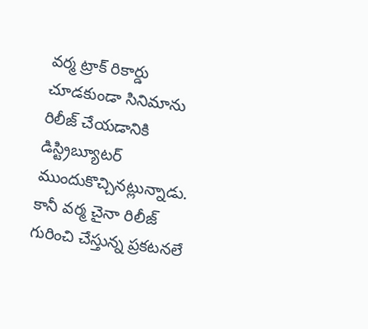వర్మ ట్రాక్ రికార్డు చూడకుండా సినిమాను రిలీజ్ చేయడానికి డిస్ట్రిబ్యూటర్ ముందుకొచ్చినట్లున్నాడు. కానీ వర్మ చైనా రిలీజ్ గురించి చేస్తున్న ప్రకటనలే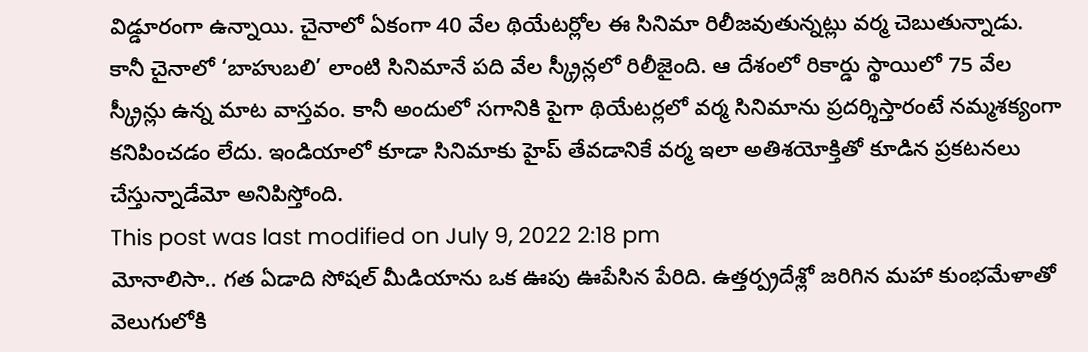విడ్డూరంగా ఉన్నాయి. చైనాలో ఏకంగా 40 వేల థియేటర్లోల ఈ సినిమా రిలీజవుతున్నట్లు వర్మ చెబుతున్నాడు. కానీ చైనాలో ‘బాహుబలి’ లాంటి సినిమానే పది వేల స్క్రీన్లలో రిలీజైంది. ఆ దేశంలో రికార్డు స్థాయిలో 75 వేల స్క్రీన్లు ఉన్న మాట వాస్తవం. కానీ అందులో సగానికి పైగా థియేటర్లలో వర్మ సినిమాను ప్రదర్శిస్తారంటే నమ్మశక్యంగా కనిపించడం లేదు. ఇండియాలో కూడా సినిమాకు హైప్ తేవడానికే వర్మ ఇలా అతిశయోక్తితో కూడిన ప్రకటనలు చేస్తున్నాడేమో అనిపిస్తోంది.
This post was last modified on July 9, 2022 2:18 pm
మోనాలిసా.. గత ఏడాది సోషల్ మీడియాను ఒక ఊపు ఊపేసిన పేరిది. ఉత్తర్ప్రదేశ్లో జరిగిన మహా కుంభమేళాతో వెలుగులోకి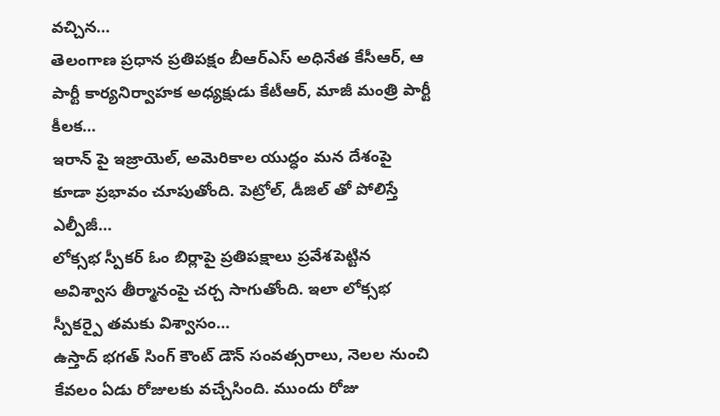వచ్చిన…
తెలంగాణ ప్రధాన ప్రతిపక్షం బీఆర్ఎస్ అధినేత కేసీఆర్, ఆ పార్టీ కార్యనిర్వాహక అధ్యక్షుడు కేటీఆర్, మాజీ మంత్రి పార్టీ కీలక…
ఇరాన్ పై ఇజ్రాయెల్, అమెరికాల యుద్ధం మన దేశంపై కూడా ప్రభావం చూపుతోంది. పెట్రోల్, డీజిల్ తో పోలిస్తే ఎల్పీజీ…
లోక్సభ స్పీకర్ ఓం బిర్లాపై ప్రతిపక్షాలు ప్రవేశపెట్టిన అవిశ్వాస తీర్మానంపై చర్చ సాగుతోంది. ఇలా లోక్సభ స్పీకర్పై తమకు విశ్వాసం…
ఉస్తాద్ భగత్ సింగ్ కౌంట్ డౌన్ సంవత్సరాలు, నెలల నుంచి కేవలం ఏడు రోజులకు వచ్చేసింది. ముందు రోజు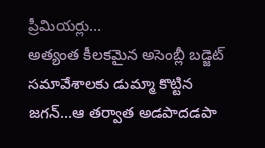ప్రీమియర్లు…
అత్యంత కీలకమైన అసెంబ్లీ బడ్జెట్ సమావేశాలకు డుమ్మా కొట్టిన జగన్…ఆ తర్వాత అడపాదడపా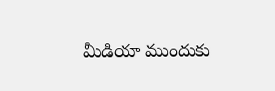మీడియా ముందుకు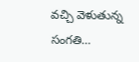వచ్చి వెళుతున్న సంగతి…